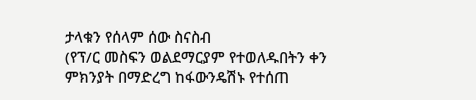ታላቁን የሰላም ሰው ስናስብ
(የፕ/ር መስፍን ወልደማርያም የተወለዱበትን ቀን ምክንያት በማድረግ ከፋውንዴሽኑ የተሰጠ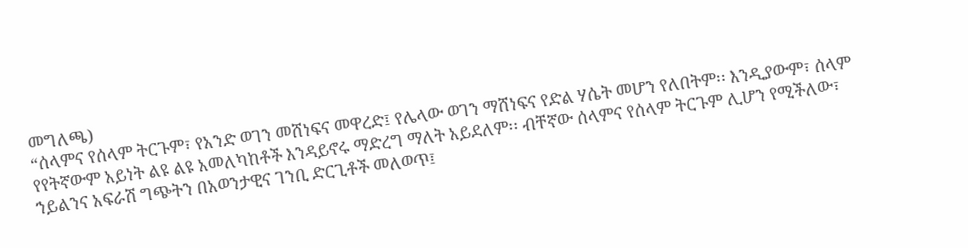መግለጫ)
“ሰላምና የሰላም ትርጉም፣ የአንድ ወገን መሸነፍና መዋረድ፤ የሌላው ወገን ማሸነፍና የድል ሃሴት መሆን የለበትም፡፡ እንዲያውም፣ ሰላም የየትኛውም አይነት ልዩ ልዩ አመለካከቶች እንዳይኖሩ ማድረግ ማለት አይደለም፡፡ ብቸኛው ሰላምና የሰላም ትርጉም ሊሆን የሚችለው፣ ኀይልንና አፍራሽ ግጭትን በአወንታዊና ገንቢ ድርጊቶች መለወጥ፤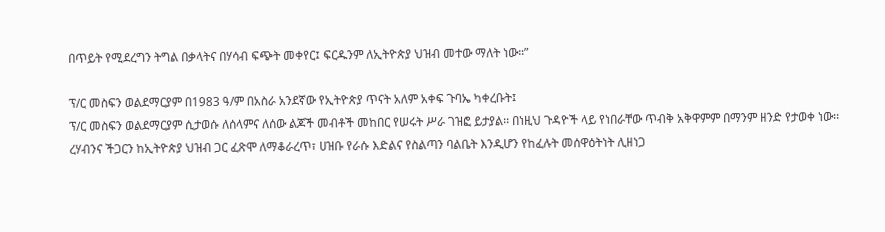በጥይት የሚደረግን ትግል በቃላትና በሃሳብ ፍጭት መቀየር፤ ፍርዱንም ለኢትዮጵያ ህዝብ መተው ማለት ነው።”

ፕ/ር መስፍን ወልደማርያም በ1983 ዓ/ም በአስራ አንደኛው የኢትዮጵያ ጥናት አለም አቀፍ ጉባኤ ካቀረቡት፤
ፕ/ር መስፍን ወልደማርያም ሲታወሱ ለሰላምና ለሰው ልጆች መብቶች መከበር የሠሩት ሥራ ገዝፎ ይታያል፡፡ በነዚህ ጉዳዮች ላይ የነበራቸው ጥብቅ አቅዋምም በማንም ዘንድ የታወቀ ነው፡፡ ረሃብንና ችጋርን ከኢትዮጵያ ህዝብ ጋር ፈጽሞ ለማቆራረጥ፣ ሀዝቡ የራሱ እድልና የስልጣን ባልቤት እንዲሆን የከፈሉት መሰዋዕትነት ሊዘነጋ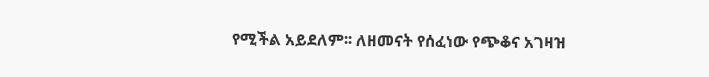የሚችል አይደለም፡፡ ለዘመናት የሰፈነው የጭቆና አገዛዝ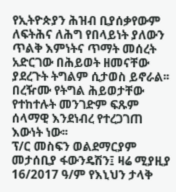የኢትዮጵያን ሕዝብ ቢያሰቃየውም ለፍትሕና ለሕግ የበላይነት ያለውን ጥልቅ እምነትና ጥማት መሰረት አድርገው በሕይወት ዘመናቸው ያደረጉት ትግልም ሲታወስ ይኖራል፡፡ በረዥሙ የትግል ሕይወታቸው የተከተሉት መንገድም ፍጹም ሰላማዊ እንደነብረ የተረጋገጠ እውነት ነው፡፡
ፕ/ር መስፍን ወልደማርያም መታሰቢያ ፋውንዴሽን፤ ዛሬ ሚያዚያ 16/2017 ዓ/ም የእኒህን ታላቅ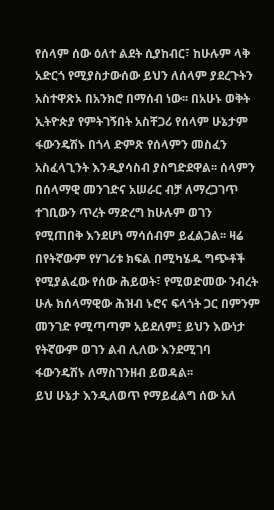የሰላም ሰው ዕለተ ልደት ሲያከብር፣ ከሁሉም ላቅ አድርጎ የሚያስታውሰው ይህን ለሰላም ያደረጉትን አስተዋጽኦ በአንክሮ በማሰብ ነው፡፡ በአሁኑ ወቅት ኢትዮጵያ የምትገኝበት አስቸጋሪ የሰላም ሁኔታም ፋውንዴሽኑ በጎላ ድምጽ የሰላምን መስፈን አስፈላጊንት እንዲያሳስብ ያስግድደዋል፡፡ ሰላምን በሰላማዊ መንገድና አሠራር ብቻ ለማረጋገጥ ተገቢውን ጥረት ማድረግ ከሁሉም ወገን የሚጠበቅ እንደሆነ ማሳሰብም ይፈልጋል፡፡ ዛሬ በየትኛውም የሃገሪቱ ክፍል በሚካሄዱ ግጭቶች የሚያልፈው የሰው ሕይወት፣ የሚወድመው ንብረት ሁሉ ክሰላማዊው ሕዝብ ኑሮና ፍላጎት ጋር በምንም መንገድ የሚጣጣም አይደለም፤ ይህን እውነታ የትኛውም ወገን ልብ ሊለው እንደሚገባ ፋውንዴሽኑ ለማስገንዘብ ይወዳል፡፡
ይህ ሁኔታ እንዲለወጥ የማይፈልግ ሰው አለ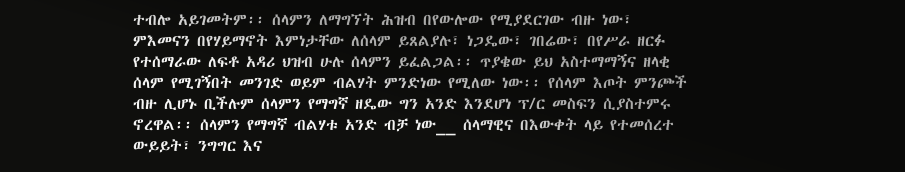ተብሎ አይገመትም፡፡ ሰላምን ለማግኘት ሕዝብ በየውሎው የሚያደርገው ብዙ ነው፣ ምእመናን በየሃይማኖት እምነታቸው ለሰላም ይጸልያሉ፣ ነጋዴው፣ ገበሬው፣ በየሥራ ዘርፉ የተሰማራው ለፍቶ አዳሪ ህዝብ ሁሉ ሰላምን ይፈልጋል፡፡ ጥያቄው ይህ አስተማማኝና ዘላቂ ሰላም የሚገኝበት መንገድ ወይም ብልሃት ምንድነው የሚለው ነው፡፡ የሰላም እጦት ምንጮች ብዙ ሊሆኑ ቢችሉም ሰላምን የማግኛ ዘዴው ግን አንድ እንደሆነ ፕ/ር መስፍን ሲያስተምሩ ኖረዋል፡፡ ሰላምን የማግኛ ብልሃቱ አንድ ብቻ ነው__ ሰላማዊና በእውቀት ላይ የተመሰረተ ውይይት፣ ንግግር እና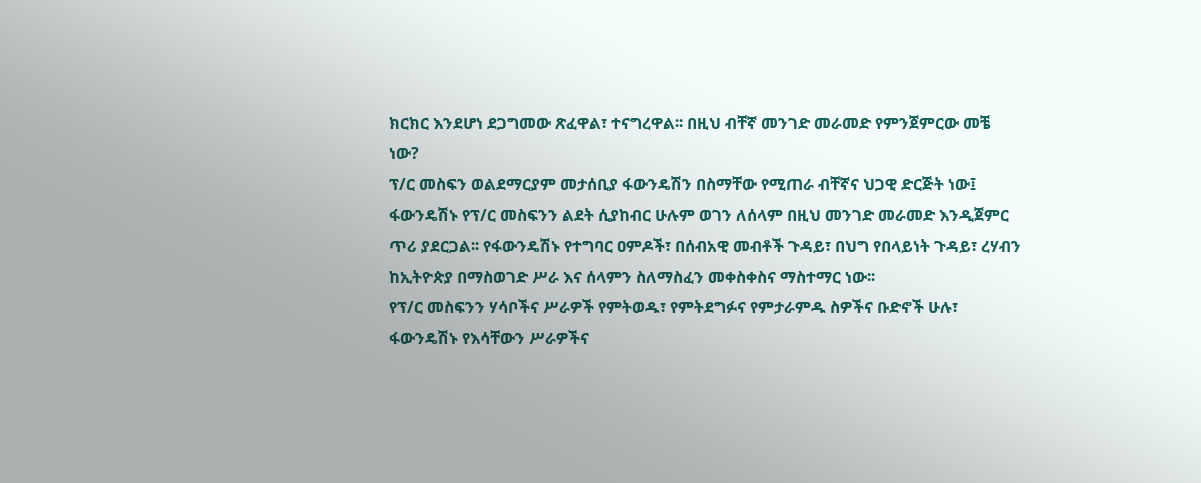ክርክር እንደሆነ ደጋግመው ጽፈዋል፣ ተናግረዋል፡፡ በዚህ ብቸኛ መንገድ መራመድ የምንጀምርው መቼ ነው?
ፕ/ር መስፍን ወልደማርያም መታሰቢያ ፋውንዴሽን በስማቸው የሚጠራ ብቸኛና ህጋዊ ድርጅት ነው፤ ፋውንዴሽኑ የፕ/ር መስፍንን ልደት ሲያከብር ሁሉም ወገን ለሰላም በዚህ መንገድ መራመድ እንዲጀምር ጥሪ ያደርጋል፡፡ የፋውንዴሽኑ የተግባር ዐምዶች፣ በሰብአዊ መብቶች ጉዳይ፣ በህግ የበላይነት ጉዳይ፣ ረሃብን ከኢትዮጵያ በማስወገድ ሥራ እና ሰላምን ስለማስፈን መቀስቀስና ማስተማር ነው፡፡
የፕ/ር መስፍንን ሃሳቦችና ሥራዎች የምትወዱ፣ የምትደግፉና የምታራምዱ ስዎችና ቡድኖች ሁሉ፣ ፋውንዴሽኑ የእሳቸውን ሥራዎችና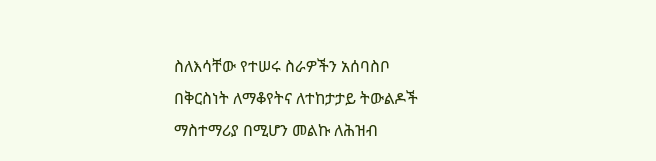ስለእሳቸው የተሠሩ ስራዎችን አሰባስቦ በቅርስነት ለማቆየትና ለተከታታይ ትውልዶች ማስተማሪያ በሚሆን መልኩ ለሕዝብ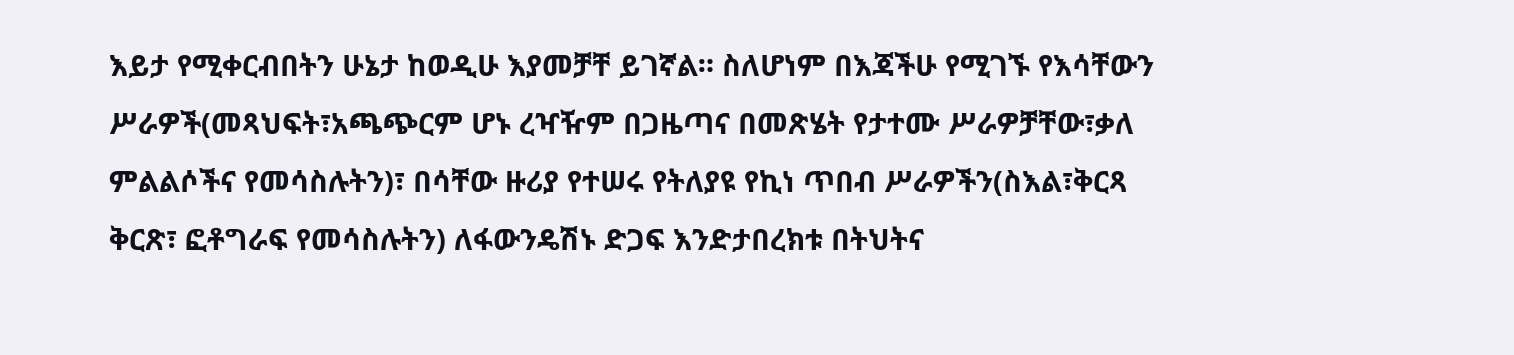እይታ የሚቀርብበትን ሁኔታ ከወዲሁ እያመቻቸ ይገኛል። ስለሆነም በእጃችሁ የሚገኙ የእሳቸውን ሥራዎች(መጻህፍት፣አጫጭርም ሆኑ ረዣዥም በጋዜጣና በመጽሄት የታተሙ ሥራዎቻቸው፣ቃለ ምልልሶችና የመሳስሉትን)፣ በሳቸው ዙሪያ የተሠሩ የትለያዩ የኪነ ጥበብ ሥራዎችን(ስእል፣ቅርጻ ቅርጽ፣ ፎቶግራፍ የመሳስሉትን) ለፋውንዴሽኑ ድጋፍ እንድታበረክቱ በትህትና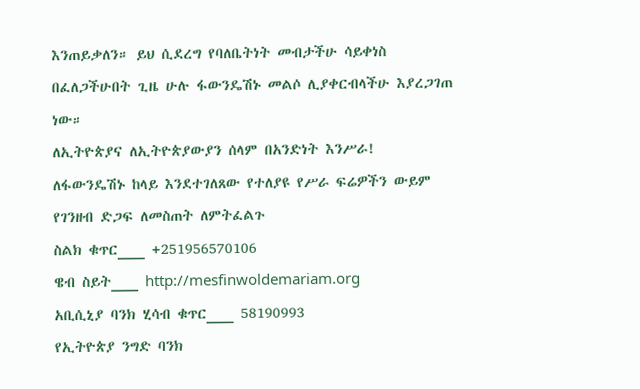እንጠይቃለን። ይህ ሲደረግ የባለቤትነት መብታችሁ ሳይቀነስ በፈለጋችሁበት ጊዜ ሁሉ ፋውንዴሽኑ መልሶ ሊያቀርብላችሁ እያረጋገጠ ነው።
ለኢትዮጵያና ለኢትዮጵያውያን ሰላም በአንድነት እንሥራ!
ለፋውንዴሽኑ ከላይ እንደተገለጸው የተለያዩ የሥራ ፍሬዎችን ውይም የገንዘብ ድጋፍ ለመስጠት ለምትፈልጉ
ስልክ ቁጥር___ +251956570106
ዌብ ስይት___ http://mesfinwoldemariam.org
አቢሲኒያ ባንክ ሂሳብ ቁጥር___ 58190993
የኢትዮጵያ ንግድ ባንክ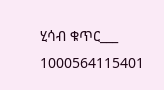ሂሳብ ቁጥር___ 1000564115401